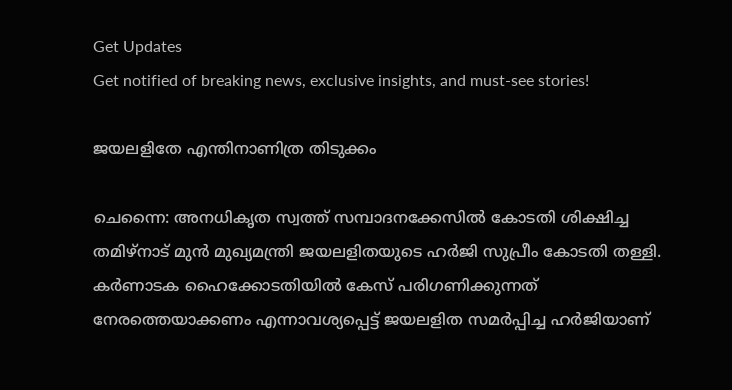Get Updates
Get notified of breaking news, exclusive insights, and must-see stories!

ജയലളിതേ എന്തിനാണിത്ര തിടുക്കം

ചെന്നൈ: അനധികൃത സ്വത്ത് സമ്പാദനക്കേസില്‍ കോടതി ശിക്ഷിച്ച തമിഴ്‌നാട് മുന്‍ മുഖ്യമന്ത്രി ജയലളിതയുടെ ഹര്‍ജി സുപ്രീം കോടതി തള്ളി. കര്‍ണാടക ഹൈക്കോടതിയില്‍ കേസ് പരിഗണിക്കുന്നത് നേരത്തെയാക്കണം എന്നാവശ്യപ്പെട്ട് ജയലളിത സമര്‍പ്പിച്ച ഹര്‍ജിയാണ്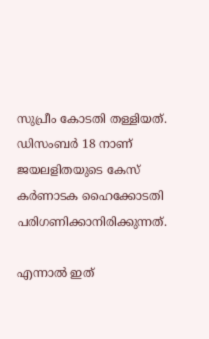സുപ്രീം കോടതി തള്ളിയത്. ഡിസംബര്‍ 18 നാണ് ജയലളിതയുടെ കേസ് കര്‍ണാടക ഹൈക്കോടതി പരിഗണിക്കാനിരിക്കുന്നത്.

എന്നാല്‍ ഇത്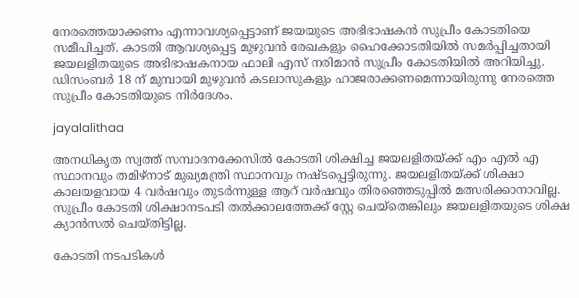നേരത്തെയാക്കണം എന്നാവശ്യപ്പെട്ടാണ് ജയയുടെ അഭിഭാഷകന്‍ സുപ്രീം കോടതിയെ സമീപിച്ചത്. കാടതി ആവശ്യപ്പെട്ട മുഴുവന്‍ രേഖകളും ഹൈക്കോടതിയില്‍ സമര്‍പ്പിച്ചതായി ജയലളിതയുടെ അഭിഭാഷകനായ ഫാലി എസ് നരിമാന്‍ സുപ്രീം കോടതിയില്‍ അറിയിച്ചു. ഡിസംബര്‍ 18 ന് മുമ്പായി മുഴുവന്‍ കടലാസുകളും ഹാജരാക്കണമെന്നായിരുന്നു നേരത്തെ സുപ്രീം കോടതിയുടെ നിര്‍ദേശം.

jayalalithaa

അനധികൃത സ്വത്ത് സമ്പാദനക്കേസില്‍ കോടതി ശിക്ഷിച്ച ജയലളിതയ്ക്ക് എം എല്‍ എ സ്ഥാനവും തമിഴ്‌നാട് മുഖ്യമന്ത്രി സ്ഥാനവും നഷ്ടപ്പെട്ടിരുന്നു. ജയലളിതയ്ക്ക് ശിക്ഷാ കാലയളവായ 4 വര്‍ഷവും തുടര്‍ന്നുള്ള ആറ് വര്‍ഷവും തിരഞ്ഞെടുപ്പില്‍ മത്സരിക്കാനാവില്ല. സുപ്രീം കോടതി ശിക്ഷാനടപടി തല്‍ക്കാലത്തേക്ക് സ്റ്റേ ചെയ്‌തെങ്കിലും ജയലളിതയുടെ ശിക്ഷ ക്യാന്‍സല്‍ ചെയ്തിട്ടില്ല.

കോടതി നടപടികള്‍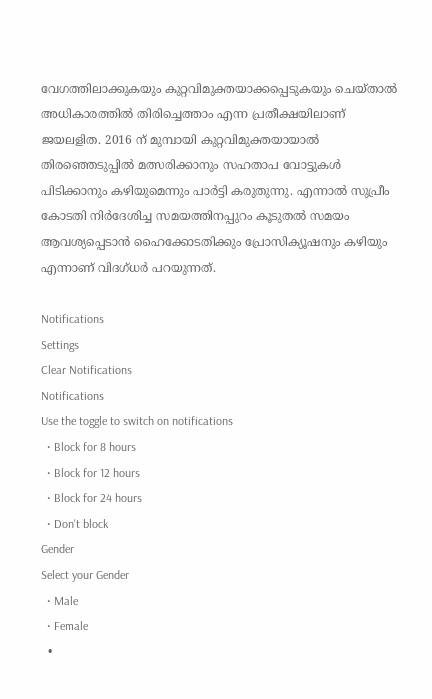വേഗത്തിലാക്കുകയും കുറ്റവിമുക്തയാക്കപ്പെടുകയും ചെയ്താല്‍ അധികാരത്തില്‍ തിരിച്ചെത്താം എന്ന പ്രതീക്ഷയിലാണ് ജയലളിത. 2016 ന് മുമ്പായി കുറ്റവിമുക്തയായാല്‍ തിരഞ്ഞെടുപ്പില്‍ മത്സരിക്കാനും സഹതാപ വോട്ടുകള്‍ പിടിക്കാനും കഴിയുമെന്നും പാര്‍ട്ടി കരുതുന്നു. എന്നാല്‍ സുപ്രീം കോടതി നിര്‍ദേശിച്ച സമയത്തിനപ്പുറം കൂടുതല്‍ സമയം ആവശ്യപ്പെടാന്‍ ഹൈക്കോടതിക്കും പ്രോസിക്യൂഷനും കഴിയും എന്നാണ് വിദഗ്ധര്‍ പറയുന്നത്.

Notifications
Settings
Clear Notifications
Notifications
Use the toggle to switch on notifications
  • Block for 8 hours
  • Block for 12 hours
  • Block for 24 hours
  • Don't block
Gender
Select your Gender
  • Male
  • Female
  •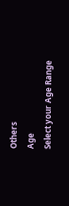Others
Age
Select your Age Range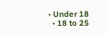• Under 18
  • 18 to 25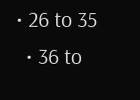• 26 to 35
  • 36 to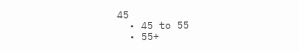45
  • 45 to 55
  • 55+